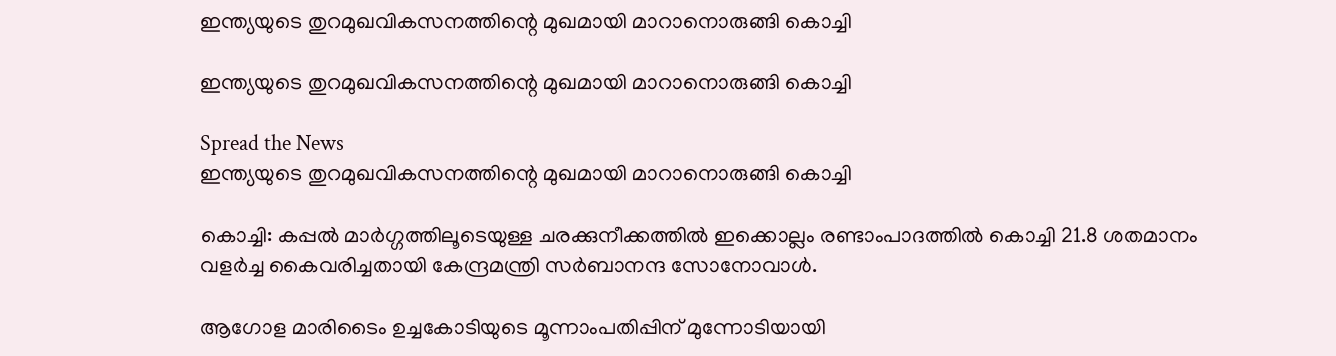ഇന്ത്യയുടെ തുറമുഖവികസനത്തിന്റെ മുഖമായി മാറാനൊരുങ്ങി കൊച്ചി

ഇന്ത്യയുടെ തുറമുഖവികസനത്തിന്റെ മുഖമായി മാറാനൊരുങ്ങി കൊച്ചി

Spread the News
ഇന്ത്യയുടെ തുറമുഖവികസനത്തിന്റെ മുഖമായി മാറാനൊരുങ്ങി കൊച്ചി

കൊച്ചി: കപ്പല്‍ മാര്‍ഗ്ഗത്തിലൂടെയുള്ള ചരക്കുനീക്കത്തില്‍ ഇക്കൊല്ലം രണ്ടാംപാദത്തില്‍ കൊച്ചി 21.8 ശതമാനം വളര്‍ച്ച കൈവരിച്ചതായി കേന്ദ്രമന്ത്രി സര്‍ബാനന്ദ സോനോവാള്‍.

ആഗോള മാരിടൈം ഉച്ചകോടിയുടെ മൂന്നാംപതിപ്പിന് മുന്നോടിയായി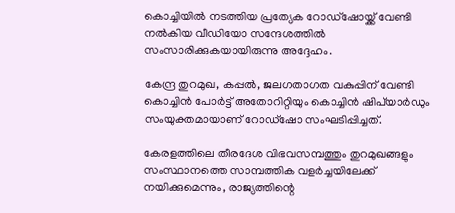കൊച്ചിയില്‍ നടത്തിയ പ്രത്യേക റോഡ്‌ഷോയ്ക്ക് വേണ്ടി നല്‍കിയ വീഡിയോ സന്ദേശത്തില്‍ സംസാരിക്കുകയായിരുന്നു അദ്ദേഹം.

കേന്ദ്ര തുറമുഖ, കപ്പല്‍, ജലഗതാഗത വകുപ്പിന് വേണ്ടി കൊച്ചിന്‍ പോര്‍ട്ട് അതോറിറ്റിയും കൊച്ചിന്‍ ഷിപ്‌യാര്‍ഡും സംയുക്തമായാണ് റോഡ്‌ഷോ സംഘടിപ്പിച്ചത്.

കേരളത്തിലെ തീരദേശ വിഭവസമ്പത്തും തുറമുഖങ്ങളും സംസ്ഥാനത്തെ സാമ്പത്തിക വളര്‍ച്ചയിലേക്ക് നയിക്കുമെന്നും, രാജ്യത്തിന്റെ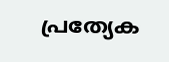പ്രത്യേക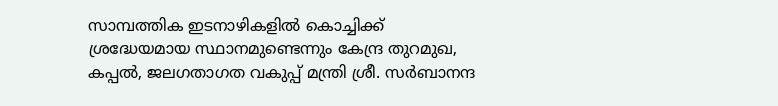സാമ്പത്തിക ഇടനാഴികളില്‍ കൊച്ചിക്ക് ശ്രദ്ധേയമായ സ്ഥാനമുണ്ടെന്നും കേന്ദ്ര തുറമുഖ, കപ്പല്‍, ജലഗതാഗത വകുപ്പ് മന്ത്രി ശ്രീ. സര്‍ബാനന്ദ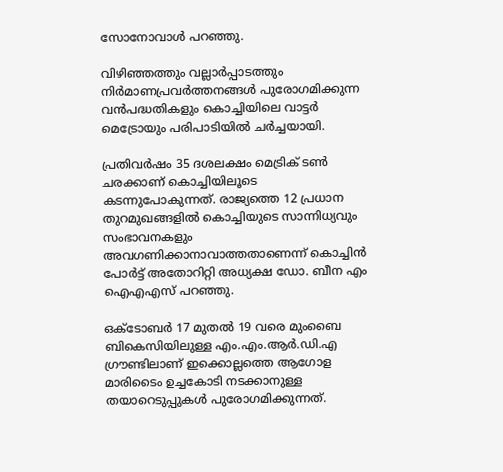സോനോവാള്‍ പറഞ്ഞു.

വിഴിഞ്ഞത്തും വല്ലാര്‍പ്പാടത്തും നിര്‍മാണപ്രവര്‍ത്തനങ്ങള്‍ പുരോഗമിക്കുന്ന വന്‍പദ്ധതികളും കൊച്ചിയിലെ വാട്ടര്‍ മെട്രോയും പരിപാടിയില്‍ ചര്‍ച്ചയായി.

പ്രതിവര്‍ഷം 35 ദശലക്ഷം മെട്രിക് ടണ്‍ ചരക്കാണ് കൊച്ചിയിലൂടെ കടന്നുപോകുന്നത്. രാജ്യത്തെ 12 പ്രധാന തുറമുഖങ്ങളില്‍ കൊച്ചിയുടെ സാന്നിധ്യവും സംഭാവനകളും അവഗണിക്കാനാവാത്തതാണെന്ന് കൊച്ചിന്‍ പോര്‍ട്ട് അതോറിറ്റി അധ്യക്ഷ ഡോ. ബീന എം ഐഎഎസ് പറഞ്ഞു.

ഒക്ടോബര്‍ 17 മുതല്‍ 19 വരെ മുംബൈ ബികെസിയിലുള്ള എം.എം.ആര്‍.ഡി.എ ഗ്രൗണ്ടിലാണ് ഇക്കൊല്ലത്തെ ആഗോള മാരിടൈം ഉച്ചകോടി നടക്കാനുള്ള തയാറെടുപ്പുകള്‍ പുരോഗമിക്കുന്നത്.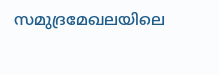സമുദ്രമേഖലയിലെ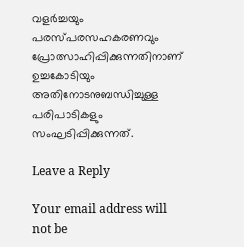വളര്‍ച്ചയും പരസ്പരസഹകരണവും പ്രോത്സാഹിപ്പിക്കുന്നതിനാണ് ഉച്ചകോടിയും അതിനോടനുബന്ധിച്ചുള്ള പരിപാടികളും സംഘടിപ്പിക്കുന്നത്.

Leave a Reply

Your email address will not be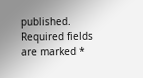published. Required fields are marked *